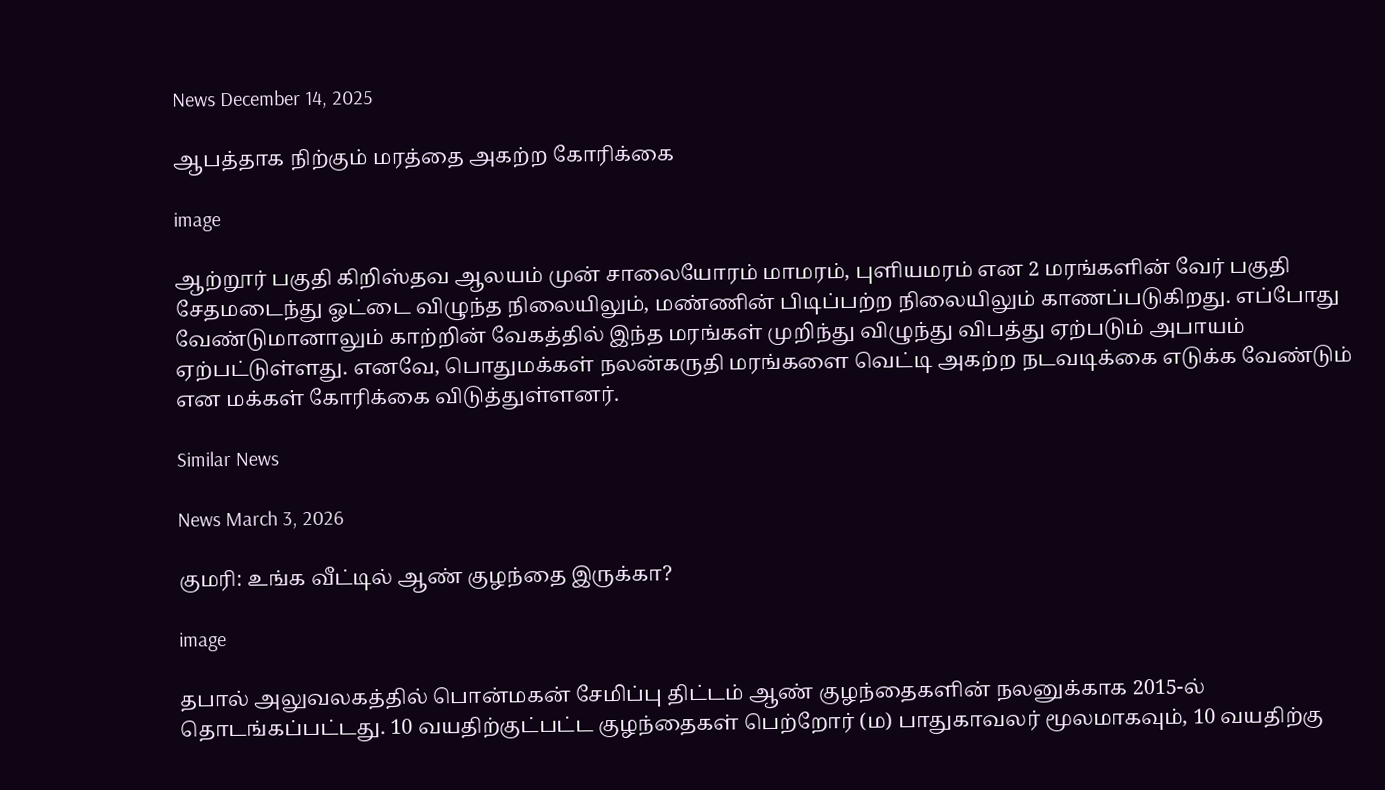News December 14, 2025

ஆபத்தாக நிற்கும் மரத்தை அகற்ற கோரிக்கை

image

ஆற்றூர் பகுதி கிறிஸ்தவ ஆலயம் முன் சாலையோரம் மாமரம், புளியமரம் என 2 மரங்களின் வேர் பகுதி சேதமடைந்து ஓட்டை விழுந்த நிலையிலும், மண்ணின் பிடிப்பற்ற நிலையிலும் காணப்படுகிறது. எப்போது வேண்டுமானாலும் காற்றின் வேகத்தில் இந்த மரங்கள் முறிந்து விழுந்து விபத்து ஏற்படும் அபாயம் ஏற்பட்டுள்ளது. எனவே, பொதுமக்கள் நலன்கருதி மரங்களை வெட்டி அகற்ற நடவடிக்கை எடுக்க வேண்டும் என மக்கள் கோரிக்கை விடுத்துள்ளனர்.

Similar News

News March 3, 2026

குமரி: உங்க வீட்டில் ஆண் குழந்தை இருக்கா?

image

தபால் அலுவலகத்தில் பொன்மகன் சேமிப்பு திட்டம் ஆண் குழந்தைகளின் நலனுக்காக 2015-ல் தொடங்கப்பட்டது. 10 வயதிற்குட்பட்ட குழந்தைகள் பெற்றோர் (ம) பாதுகாவலர் மூலமாகவும், 10 வயதிற்கு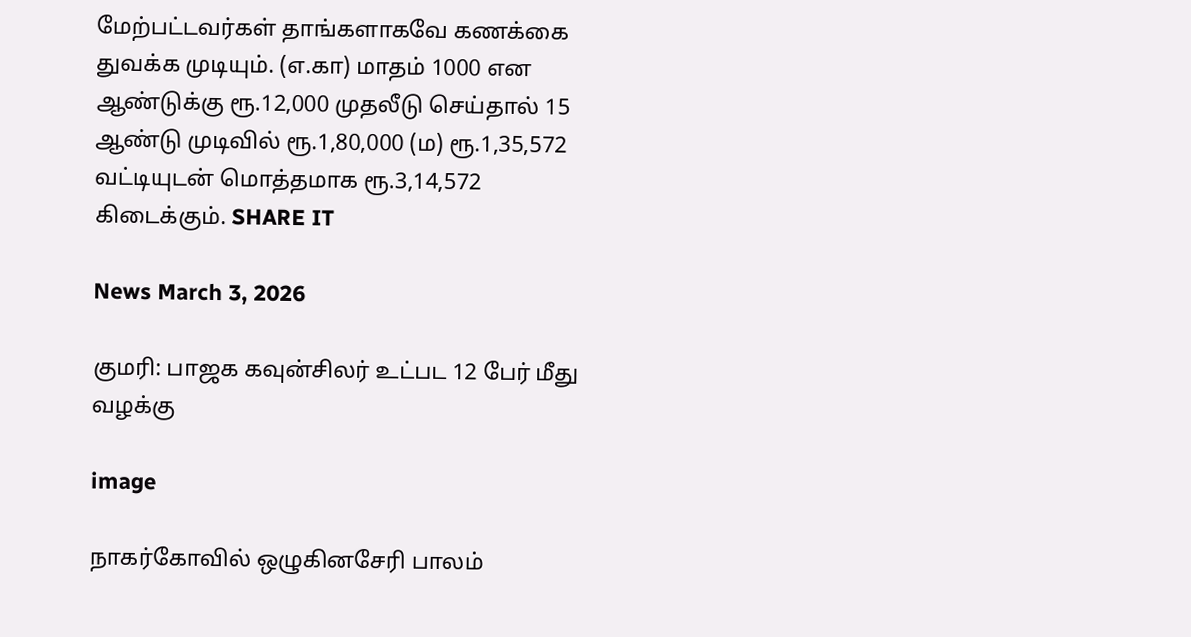மேற்பட்டவர்கள் தாங்களாகவே கணக்கை துவக்க முடியும். (எ.கா) மாதம் 1000 என ஆண்டுக்கு ரூ.12,000 முதலீடு செய்தால் 15 ஆண்டு முடிவில் ரூ.1,80,000 (ம) ரூ.1,35,572 வட்டியுடன் மொத்தமாக ரூ.3,14,572 கிடைக்கும். SHARE IT

News March 3, 2026

குமரி: பாஜக கவுன்சிலர் உட்பட 12 பேர் மீது வழக்கு

image

நாகர்கோவில் ஒழுகினசேரி பாலம்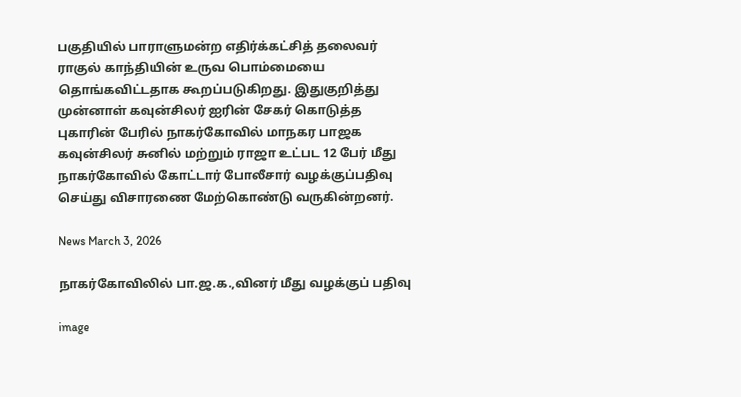பகுதியில் பாராளுமன்ற எதிர்க்கட்சித் தலைவர் ராகுல் காந்தியின் உருவ பொம்மையை தொங்கவிட்டதாக கூறப்படுகிறது. இதுகுறித்து முன்னாள் கவுன்சிலர் ஐரின் சேகர் கொடுத்த புகாரின் பேரில் நாகர்கோவில் மாநகர பாஜக கவுன்சிலர் சுனில் மற்றும் ராஜா உட்பட 12 பேர் மீது நாகர்கோவில் கோட்டார் போலீசார் வழக்குப்பதிவு செய்து விசாரணை மேற்கொண்டு வருகின்றனர்.

News March 3, 2026

நாகர்கோவிலில் பா.ஜ.க.,வினர் மீது வழக்குப் பதிவு

image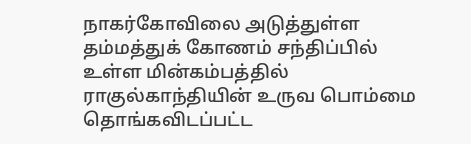நாகர்கோவிலை அடுத்துள்ள தம்மத்துக் கோணம் சந்திப்பில் உள்ள மின்கம்பத்தில் ராகுல்காந்தியின் உருவ பொம்மை தொங்கவிடப்பட்ட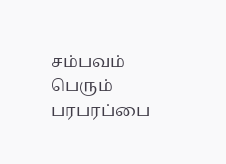சம்பவம் பெரும் பரபரப்பை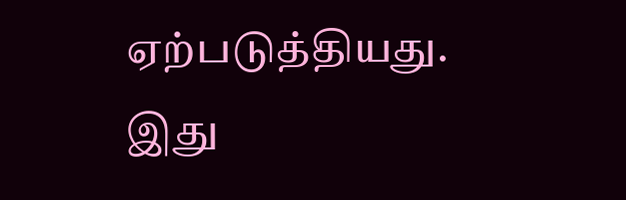ஏற்படுத்தியது. இது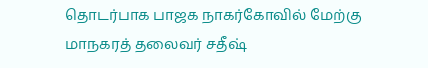தொடர்பாக பாஜக நாகர்கோவில் மேற்கு மாநகரத் தலைவர் சதீஷ்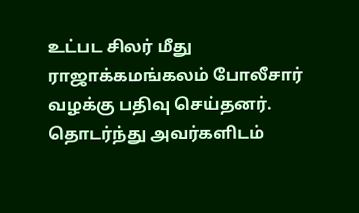உட்பட சிலர் மீது ராஜாக்கமங்கலம் போலீசார் வழக்கு பதிவு செய்தனர். தொடர்ந்து அவர்களிடம்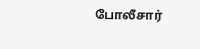போலீசார்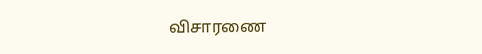விசாரணை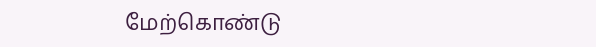மேற்கொண்டு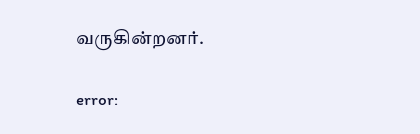வருகின்றனர்.

error: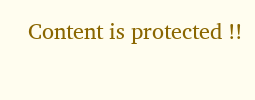Content is protected !!